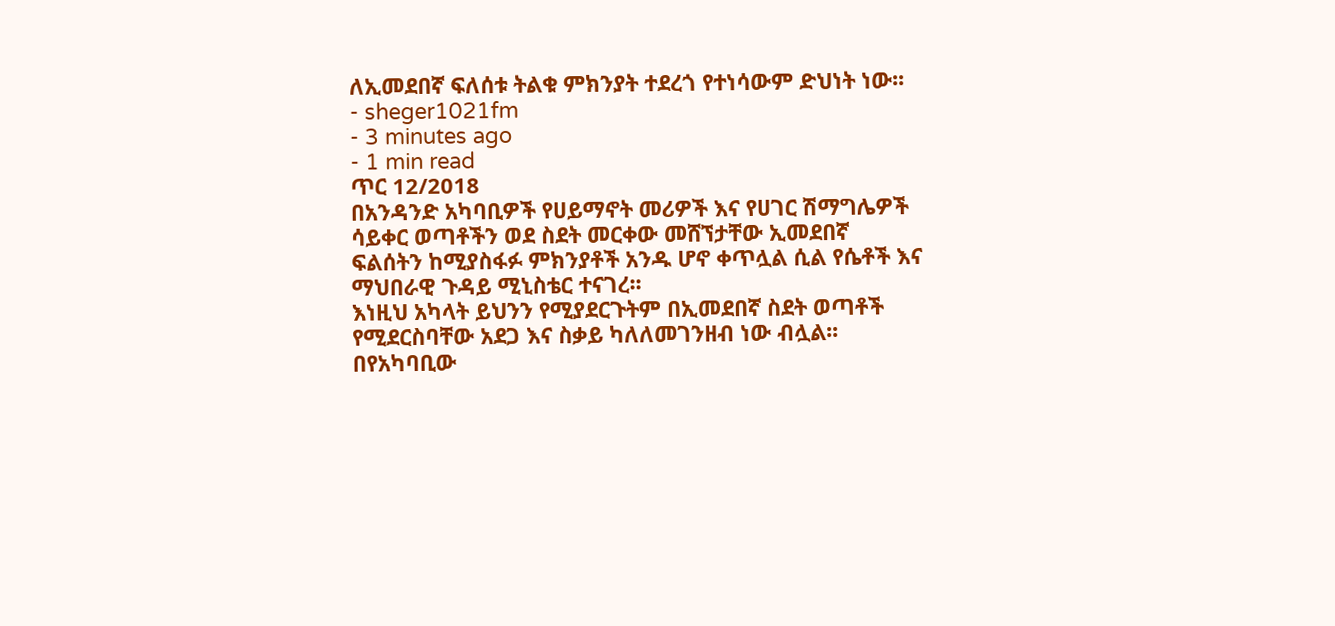ለኢመደበኛ ፍለሰቱ ትልቁ ምክንያት ተደረጎ የተነሳውም ድህነት ነው፡፡
- sheger1021fm
- 3 minutes ago
- 1 min read
ጥር 12/2018
በአንዳንድ አካባቢዎች የሀይማኖት መሪዎች እና የሀገር ሽማግሌዎች ሳይቀር ወጣቶችን ወደ ስደት መርቀው መሸኘታቸው ኢመደበኛ ፍልሰትን ከሚያስፋፉ ምክንያቶች አንዱ ሆኖ ቀጥሏል ሲል የሴቶች እና ማህበራዊ ጉዳይ ሚኒስቴር ተናገረ፡፡
እነዚህ አካላት ይህንን የሚያደርጉትም በኢመደበኛ ስደት ወጣቶች የሚደርስባቸው አደጋ እና ስቃይ ካለለመገንዘብ ነው ብሏል፡፡
በየአካባቢው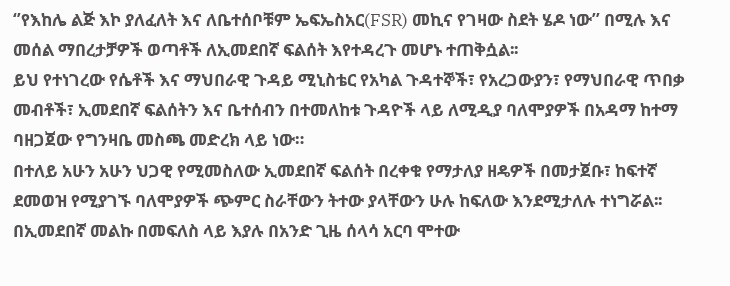‘’የእከሌ ልጅ እኮ ያለፈለት እና ለቤተሰቦቹም ኤፍኤስአር(FSR) መኪና የገዛው ስደት ሄዶ ነው’’ በሚሉ እና መሰል ማበረታቻዎች ወጣቶች ለኢመደበኛ ፍልሰት እየተዳረጉ መሆኑ ተጠቅሷል፡፡
ይህ የተነገረው የሴቶች እና ማህበራዊ ጉዳይ ሚኒስቴር የአካል ጉዳተኞች፣ የአረጋውያን፣ የማህበራዊ ጥበቃ መብቶች፣ ኢመደበኛ ፍልሰትን እና ቤተሰብን በተመለከቱ ጉዳዮች ላይ ለሚዲያ ባለሞያዎች በአዳማ ከተማ ባዘጋጀው የግንዛቤ መስጫ መድረክ ላይ ነው።
በተለይ አሁን አሁን ህጋዊ የሚመስለው ኢመደበኛ ፍልሰት በረቀቁ የማታለያ ዘዴዎች በመታጀቡ፣ ከፍተኛ ደመወዝ የሚያገኙ ባለሞያዎች ጭምር ስራቸውን ትተው ያላቸውን ሁሉ ከፍለው እንደሚታለሉ ተነግሯል፡፡
በኢመደበኛ መልኩ በመፍለስ ላይ እያሉ በአንድ ጊዜ ሰላሳ አርባ ሞተው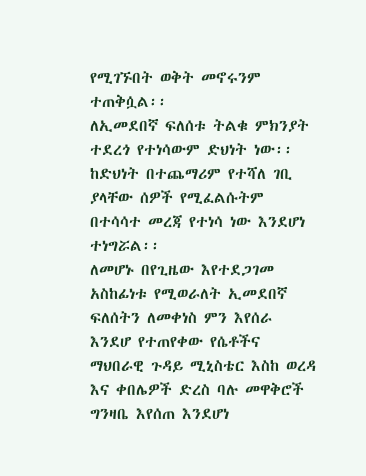የሚገኙበት ወቅት መኖሩንም ተጠቅሷል፡፡
ለኢመደበኛ ፍለሰቱ ትልቁ ምክንያት ተደረጎ የተነሳውም ድህነት ነው፡፡
ከድህነት በተጨማሪም የተሻለ ገቢ ያላቸው ሰዎች የሚፈልሱትም በተሳሳተ መረጃ የተነሳ ነው እንደሆነ ተነግሯል፡፡
ለመሆኑ በየጊዜው እየተደጋገመ አስከፊነቱ የሚወራለት ኢመደበኛ ፍለሰትን ለመቀነስ ምን እየሰራ እንደሆ የተጠየቀው የሴቶችና ማህበራዊ ጉዳይ ሚኒስቴር እስከ ወረዳ እና ቀበሌዎች ድረስ ባሉ መዋቅሮች ግንዛቤ እየሰጠ እንደሆነ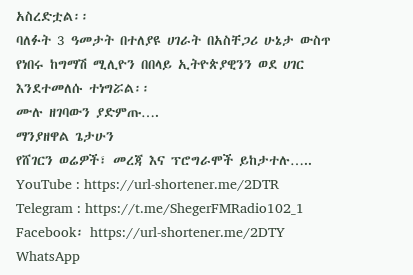አስረድቷል፡፡
ባለፉት 3 ዓመታት በተለያዩ ሀገራት በአስቸጋሪ ሁኔታ ውስጥ የነበሩ ከግማሽ ሚሊዮን በበላይ ኢትዮጵያዊንን ወደ ሀገር እንደተመለሱ ተነግሯል፡፡
ሙሉ ዘገባውን ያድምጡ….
ማንያዘዋል ጌታሁን
የሸገርን ወሬዎች፣ መረጃ እና ፕሮግራሞች ይከታተሉ…..
YouTube : https://url-shortener.me/2DTR
Telegram : https://t.me/ShegerFMRadio102_1
Facebook፡ https://url-shortener.me/2DTY
WhatsApp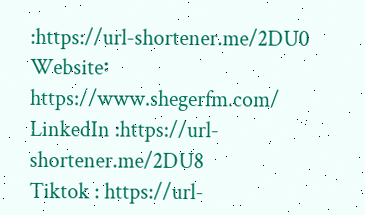:https://url-shortener.me/2DU0
Website፡ https://www.shegerfm.com/
LinkedIn :https://url-shortener.me/2DU8
Tiktok : https://url-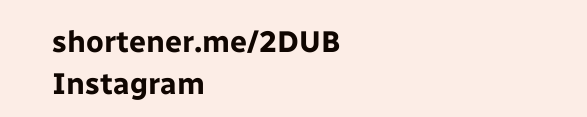shortener.me/2DUB
Instagram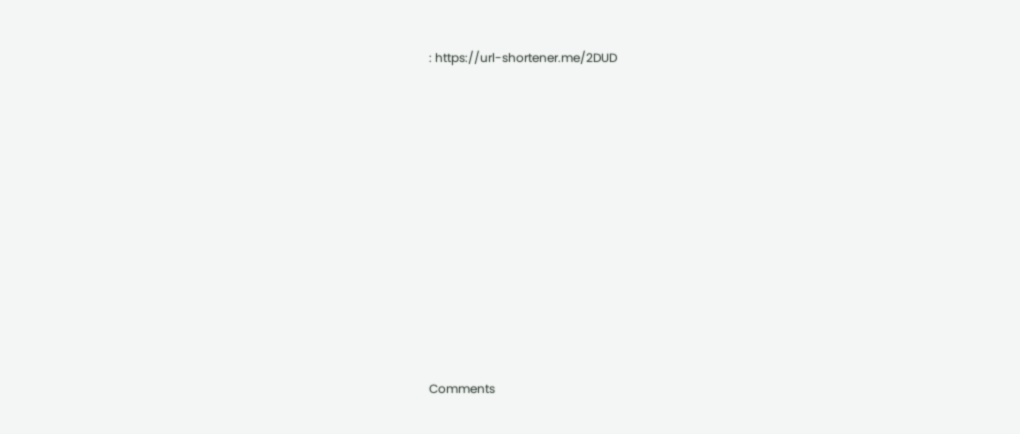: https://url-shortener.me/2DUD











Comments